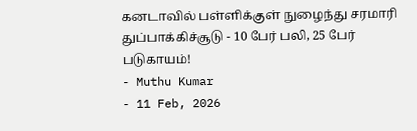கனடாவில் பள்ளிக்குள் நுழைந்து சரமாரி துப்பாக்கிச்சூடு - 10 பேர் பலி, 25 பேர் படுகாயம்!
- Muthu Kumar
- 11 Feb, 2026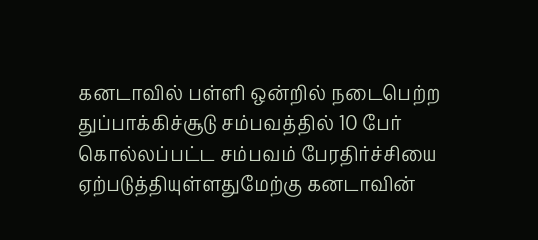கனடாவில் பள்ளி ஒன்றில் நடைபெற்ற துப்பாக்கிச்சூடு சம்பவத்தில் 10 பேர் கொல்லப்பட்ட சம்பவம் பேரதிர்ச்சியை ஏற்படுத்தியுள்ளதுமேற்கு கனடாவின்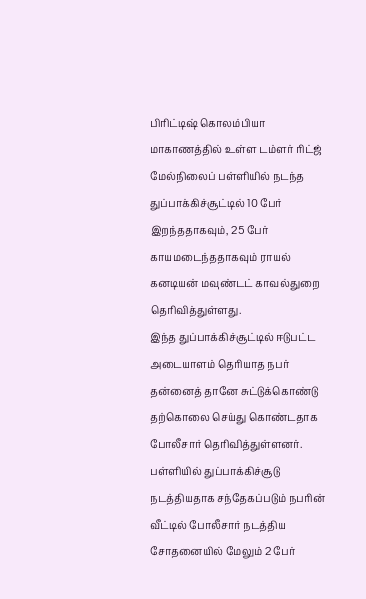பிரிட்டிஷ் கொலம்பியா மாகாணத்தில் உள்ள டம்ளர் ரிட்ஜ் மேல்நிலைப் பள்ளியில் நடந்த துப்பாக்கிச்சூட்டில் 10 பேர் இறந்ததாகவும், 25 பேர் காயமடைந்ததாகவும் ராயல் கனடியன் மவுண்டட் காவல்துறை தெரிவித்துள்ளது.
இந்த துப்பாக்கிச்சூட்டில் ஈடுபட்ட அடையாளம் தெரியாத நபர் தன்னைத் தானே சுட்டுக்கொண்டு தற்கொலை செய்து கொண்டதாக போலீசார் தெரிவித்துள்ளனர்.
பள்ளியில் துப்பாக்கிச்சூடு நடத்தியதாக சந்தேகப்படும் நபரின் வீட்டில் போலீசார் நடத்திய சோதனையில் மேலும் 2 பேர்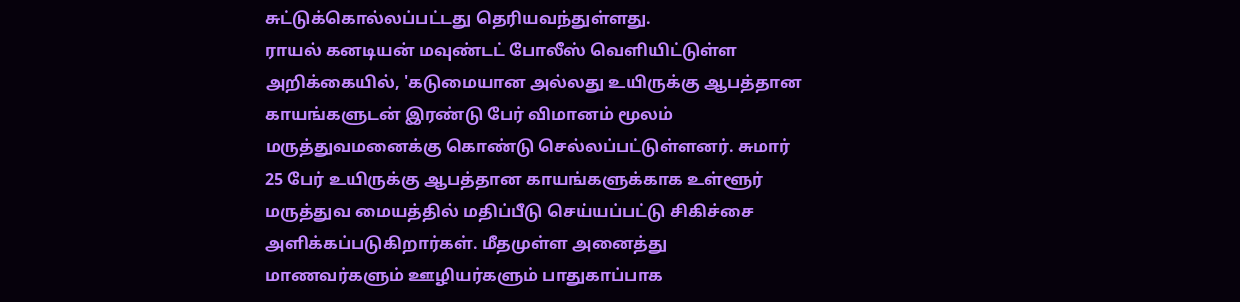சுட்டுக்கொல்லப்பட்டது தெரியவந்துள்ளது.
ராயல் கனடியன் மவுண்டட் போலீஸ் வெளியிட்டுள்ள அறிக்கையில், 'கடுமையான அல்லது உயிருக்கு ஆபத்தான காயங்களுடன் இரண்டு பேர் விமானம் மூலம் மருத்துவமனைக்கு கொண்டு செல்லப்பட்டுள்ளனர். சுமார் 25 பேர் உயிருக்கு ஆபத்தான காயங்களுக்காக உள்ளூர் மருத்துவ மையத்தில் மதிப்பீடு செய்யப்பட்டு சிகிச்சை அளிக்கப்படுகிறார்கள். மீதமுள்ள அனைத்து மாணவர்களும் ஊழியர்களும் பாதுகாப்பாக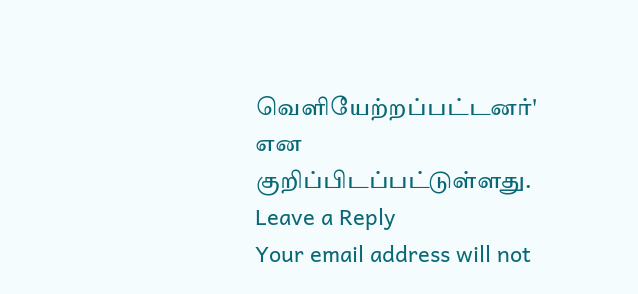வெளியேற்றப்பட்டனர்' என குறிப்பிடப்பட்டுள்ளது.
Leave a Reply
Your email address will not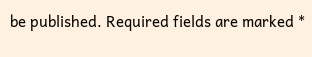be published. Required fields are marked *